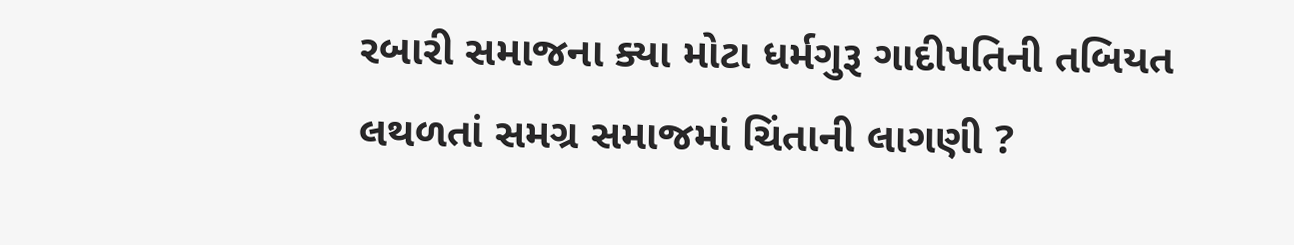રબારી સમાજના ક્યા મોટા ધર્મગુરૂ ગાદીપતિની તબિયત લથળતાં સમગ્ર સમાજમાં ચિંતાની લાગણી ?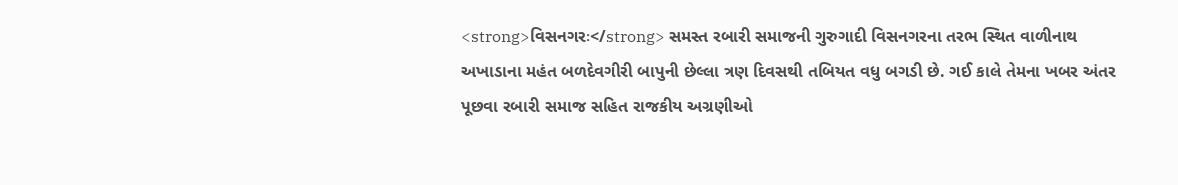<strong>વિસનગરઃ</strong> સમસ્ત રબારી સમાજની ગુરુગાદી વિસનગરના તરભ સ્થિત વાળીનાથ અખાડાના મહંત બળદેવગીરી બાપુની છેલ્લા ત્રણ દિવસથી તબિયત વધુ બગડી છે. ગઈ કાલે તેમના ખબર અંતર પૂછવા રબારી સમાજ સહિત રાજકીય અગ્રણીઓ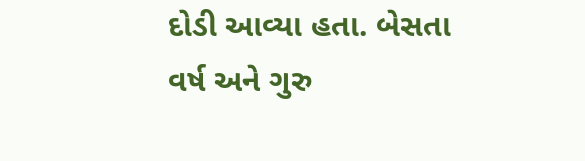દોડી આવ્યા હતા. બેસતા વર્ષ અને ગુરુ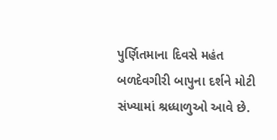પુર્ણિતમાના દિવસે મહંત બળદેવગીરી બાપુના દર્શને મોટી સંખ્યામાં શ્રધ્ધાળુઓ આવે છે.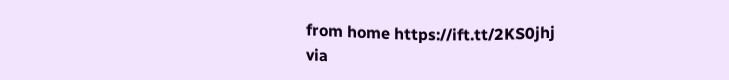from home https://ift.tt/2KS0jhj
via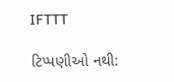IFTTT

ટિપ્પણીઓ નથી: